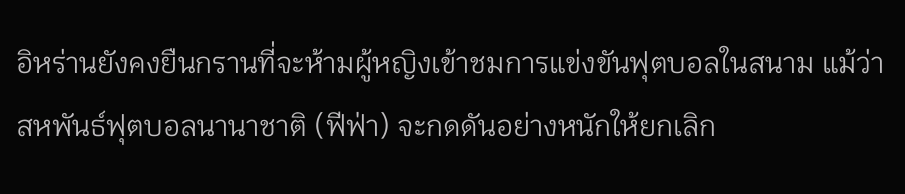อิหร่านยังคงยืนกรานที่จะห้ามผู้หญิงเข้าชมการแข่งขันฟุตบอลในสนาม แม้ว่าสหพันธ์ฟุตบอลนานาชาติ (ฟีฟ่า) จะกดดันอย่างหนักให้ยกเลิก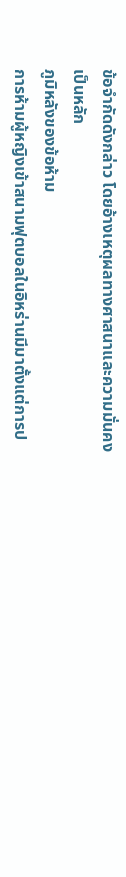ข้อจำกัดดังกล่าว โดยอ้างเหตุผลทางศาสนาและความมั่นคงเป็นหลัก
ภูมิหลังของข้อห้าม
การห้ามผู้หญิงเข้าสนามฟุตบอลในอิหร่านมีมาตั้งแต่การป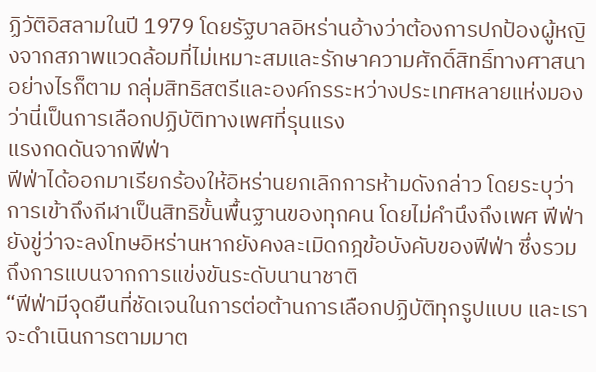ฏิวัติอิสลามในปี 1979 โดยรัฐบาลอิหร่านอ้างว่าต้องการปกป้องผู้หญิงจากสภาพแวดล้อมที่ไม่เหมาะสมและรักษาความศักดิ์สิทธิ์ทางศาสนา อย่างไรก็ตาม กลุ่มสิทธิสตรีและองค์กรระหว่างประเทศหลายแห่งมองว่านี่เป็นการเลือกปฏิบัติทางเพศที่รุนแรง
แรงกดดันจากฟีฟ่า
ฟีฟ่าได้ออกมาเรียกร้องให้อิหร่านยกเลิกการห้ามดังกล่าว โดยระบุว่าการเข้าถึงกีฬาเป็นสิทธิขั้นพื้นฐานของทุกคน โดยไม่คำนึงถึงเพศ ฟีฟ่ายังขู่ว่าจะลงโทษอิหร่านหากยังคงละเมิดกฎข้อบังคับของฟีฟ่า ซึ่งรวมถึงการแบนจากการแข่งขันระดับนานาชาติ
“ฟีฟ่ามีจุดยืนที่ชัดเจนในการต่อต้านการเลือกปฏิบัติทุกรูปแบบ และเราจะดำเนินการตามมาต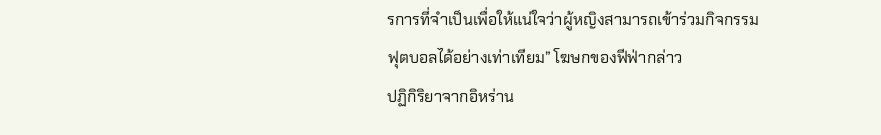รการที่จำเป็นเพื่อให้แน่ใจว่าผู้หญิงสามารถเข้าร่วมกิจกรรมฟุตบอลได้อย่างเท่าเทียม” โฆษกของฟีฟ่ากล่าว
ปฏิกิริยาจากอิหร่าน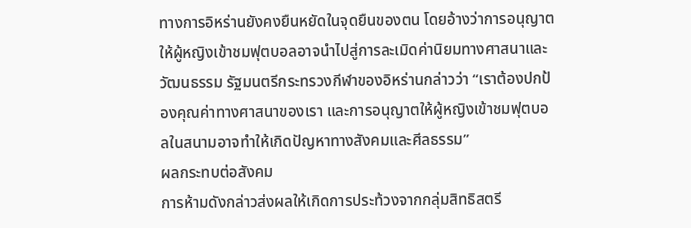ทางการอิหร่านยังคงยืนหยัดในจุดยืนของตน โดยอ้างว่าการอนุญาตให้ผู้หญิงเข้าชมฟุตบอลอาจนำไปสู่การละเมิดค่านิยมทางศาสนาและวัฒนธรรม รัฐมนตรีกระทรวงกีฬาของอิหร่านกล่าวว่า “เราต้องปกป้องคุณค่าทางศาสนาของเรา และการอนุญาตให้ผู้หญิงเข้าชมฟุตบอลในสนามอาจทำให้เกิดปัญหาทางสังคมและศีลธรรม”
ผลกระทบต่อสังคม
การห้ามดังกล่าวส่งผลให้เกิดการประท้วงจากกลุ่มสิทธิสตรี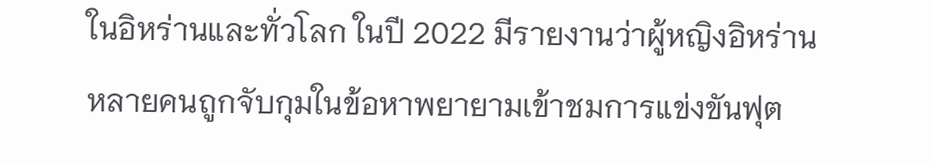ในอิหร่านและทั่วโลก ในปี 2022 มีรายงานว่าผู้หญิงอิหร่านหลายคนถูกจับกุมในข้อหาพยายามเข้าชมการแข่งขันฟุต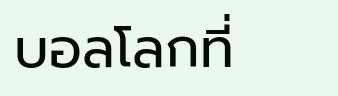บอลโลกที่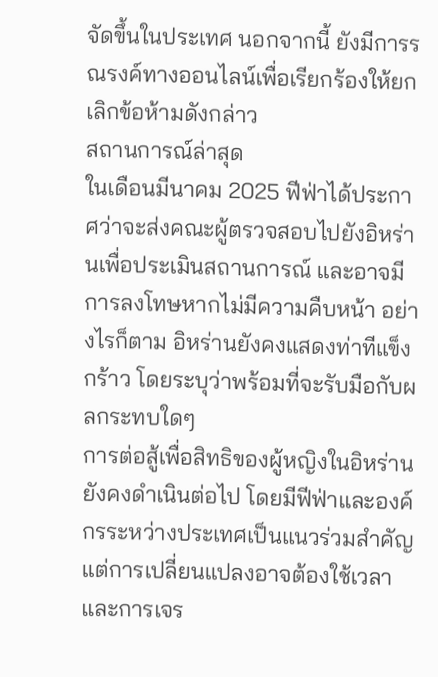จัดขึ้นในประเทศ นอกจากนี้ ยังมีการรณรงค์ทางออนไลน์เพื่อเรียกร้องให้ยกเลิกข้อห้ามดังกล่าว
สถานการณ์ล่าสุด
ในเดือนมีนาคม 2025 ฟีฟ่าได้ประกาศว่าจะส่งคณะผู้ตรวจสอบไปยังอิหร่านเพื่อประเมินสถานการณ์ และอาจมีการลงโทษหากไม่มีความคืบหน้า อย่างไรก็ตาม อิหร่านยังคงแสดงท่าทีแข็งกร้าว โดยระบุว่าพร้อมที่จะรับมือกับผลกระทบใดๆ
การต่อสู้เพื่อสิทธิของผู้หญิงในอิหร่านยังคงดำเนินต่อไป โดยมีฟีฟ่าและองค์กรระหว่างประเทศเป็นแนวร่วมสำคัญ แต่การเปลี่ยนแปลงอาจต้องใช้เวลาและการเจร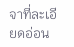จาที่ละเอียดอ่อน